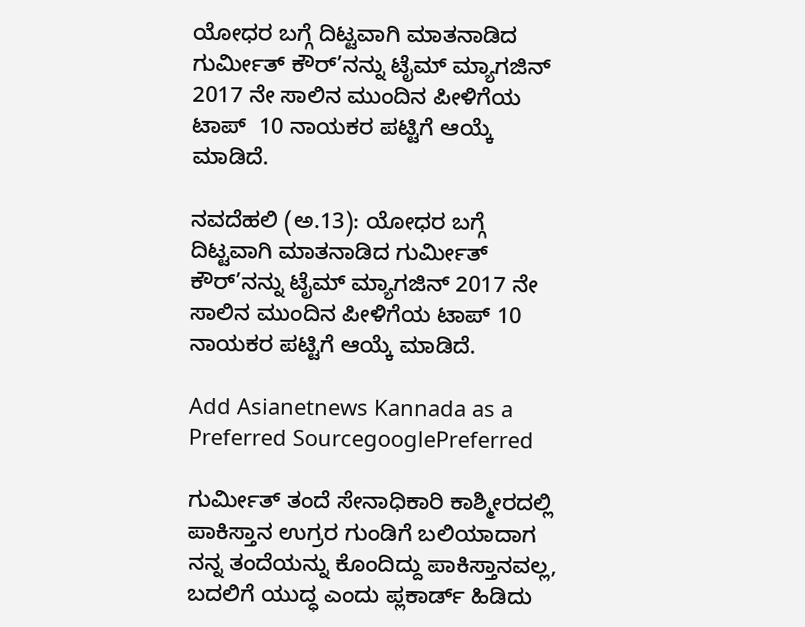ಯೋಧರ ಬಗ್ಗೆ ದಿಟ್ಟವಾಗಿ ಮಾತನಾಡಿದ ಗುರ್ಮೀತ್ ಕೌರ್’ನನ್ನು ಟೈಮ್ ಮ್ಯಾಗಜಿನ್ 2017 ನೇ ಸಾಲಿನ ಮುಂದಿನ ಪೀಳಿಗೆಯ ಟಾಪ್  10 ನಾಯಕರ ಪಟ್ಟಿಗೆ ಆಯ್ಕೆ ಮಾಡಿದೆ.

ನವದೆಹಲಿ (ಅ.13): ಯೋಧರ ಬಗ್ಗೆ ದಿಟ್ಟವಾಗಿ ಮಾತನಾಡಿದ ಗುರ್ಮೀತ್ ಕೌರ್’ನನ್ನು ಟೈಮ್ ಮ್ಯಾಗಜಿನ್ 2017 ನೇ ಸಾಲಿನ ಮುಂದಿನ ಪೀಳಿಗೆಯ ಟಾಪ್ 10 ನಾಯಕರ ಪಟ್ಟಿಗೆ ಆಯ್ಕೆ ಮಾಡಿದೆ.

Add Asianetnews Kannada as a Preferred SourcegooglePreferred

ಗುರ್ಮೀತ್ ತಂದೆ ಸೇನಾಧಿಕಾರಿ ಕಾಶ್ಮೀರದಲ್ಲಿ ಪಾಕಿಸ್ತಾನ ಉಗ್ರರ ಗುಂಡಿಗೆ ಬಲಿಯಾದಾಗ ನನ್ನ ತಂದೆಯನ್ನು ಕೊಂದಿದ್ದು ಪಾಕಿಸ್ತಾನವಲ್ಲ, ಬದಲಿಗೆ ಯುದ್ಧ ಎಂದು ಪ್ಲಕಾರ್ಡ್ ಹಿಡಿದು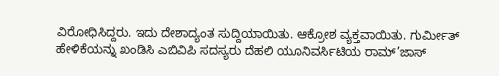ವಿರೋಧಿಸಿದ್ದರು. ಇದು ದೇಶಾದ್ಯಂತ ಸುದ್ದಿಯಾಯಿತು. ಆಕ್ರೋಶ ವ್ಯಕ್ತವಾಯಿತು. ಗುರ್ಮೀತ್ ಹೇಳಿಕೆಯನ್ನು ಖಂಡಿಸಿ ಎಬಿವಿಪಿ ಸದಸ್ಯರು ದೆಹಲಿ ಯೂನಿವರ್ಸಿಟಿಯ ರಾಮ್’ಜಾಸ್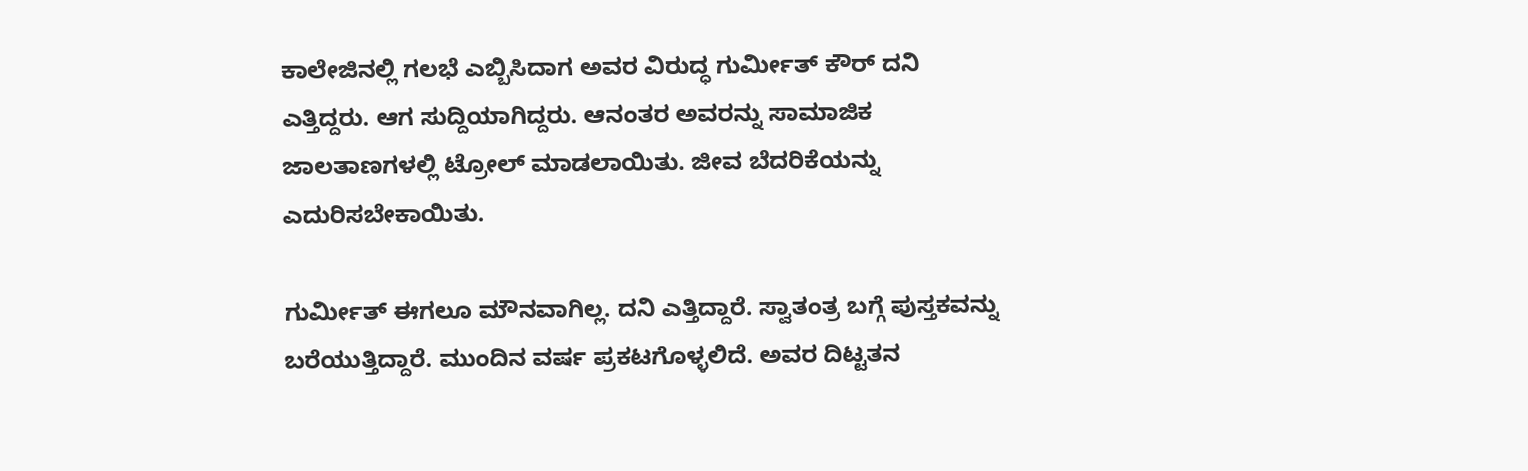ಕಾಲೇಜಿನಲ್ಲಿ ಗಲಭೆ ಎಬ್ಬಿಸಿದಾಗ ಅವರ ವಿರುದ್ಧ ಗುರ್ಮೀತ್ ಕೌರ್ ದನಿ ಎತ್ತಿದ್ದರು. ಆಗ ಸುದ್ದಿಯಾಗಿದ್ದರು. ಆನಂತರ ಅವರನ್ನು ಸಾಮಾಜಿಕ ಜಾಲತಾಣಗಳಲ್ಲಿ ಟ್ರೋಲ್ ಮಾಡಲಾಯಿತು. ಜೀವ ಬೆದರಿಕೆಯನ್ನು ಎದುರಿಸಬೇಕಾಯಿತು.

ಗುರ್ಮೀತ್ ಈಗಲೂ ಮೌನವಾಗಿಲ್ಲ. ದನಿ ಎತ್ತಿದ್ದಾರೆ. ಸ್ವಾತಂತ್ರ ಬಗ್ಗೆ ಪುಸ್ತಕವನ್ನು ಬರೆಯುತ್ತಿದ್ದಾರೆ. ಮುಂದಿನ ವರ್ಷ ಪ್ರಕಟಗೊಳ್ಳಲಿದೆ. ಅವರ ದಿಟ್ಟತನ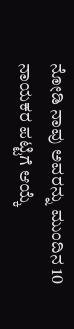ನೋಡಿ ನಾವು ಅವರನ್ನು ಮುಂದಿನ 10 ನಾಯಕರ ಪಟ್ಟಿಗೆ ಆಯ್ಕೆ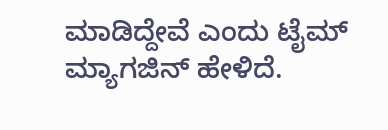ಮಾಡಿದ್ದೇವೆ ಎಂದು ಟೈಮ್ ಮ್ಯಾಗಜಿನ್ ಹೇಳಿದೆ.